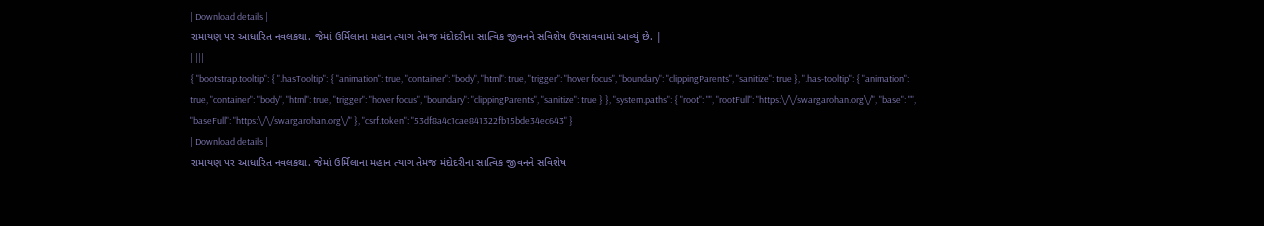| Download details |
રામાયણ પર આધારિત નવલકથા. જેમાં ઉર્મિલાના મહાન ત્યાગ તેમજ મંદોદરીના સાત્વિક જીવનને સવિશેષ ઉપસાવવામાં આવ્યું છે. |
| |||
{ "bootstrap.tooltip": { ".hasTooltip": { "animation": true, "container": "body", "html": true, "trigger": "hover focus", "boundary": "clippingParents", "sanitize": true }, ".has-tooltip": { "animation": true, "container": "body", "html": true, "trigger": "hover focus", "boundary": "clippingParents", "sanitize": true } }, "system.paths": { "root": "", "rootFull": "https:\/\/swargarohan.org\/", "base": "", "baseFull": "https:\/\/swargarohan.org\/" }, "csrf.token": "53df8a4c1cae841322fb15bde34ec643" }
| Download details |
રામાયણ પર આધારિત નવલકથા. જેમાં ઉર્મિલાના મહાન ત્યાગ તેમજ મંદોદરીના સાત્વિક જીવનને સવિશેષ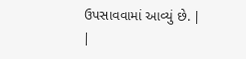ઉપસાવવામાં આવ્યું છે. |
|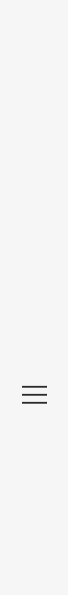|||